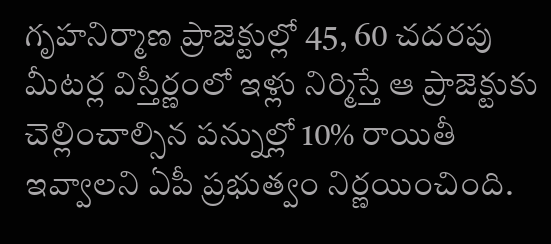గృహనిర్మాణ ప్రాజెక్టుల్లో 45, 60 చదరపు మీటర్ల విస్తీర్ణంలో ఇళ్లు నిర్మిస్తే ఆ ప్రాజెక్టుకు చెల్లించాల్సిన పన్నుల్లో 10% రాయితీ ఇవ్వాలని ఏపీ ప్రభుత్వం నిర్ణయించింది.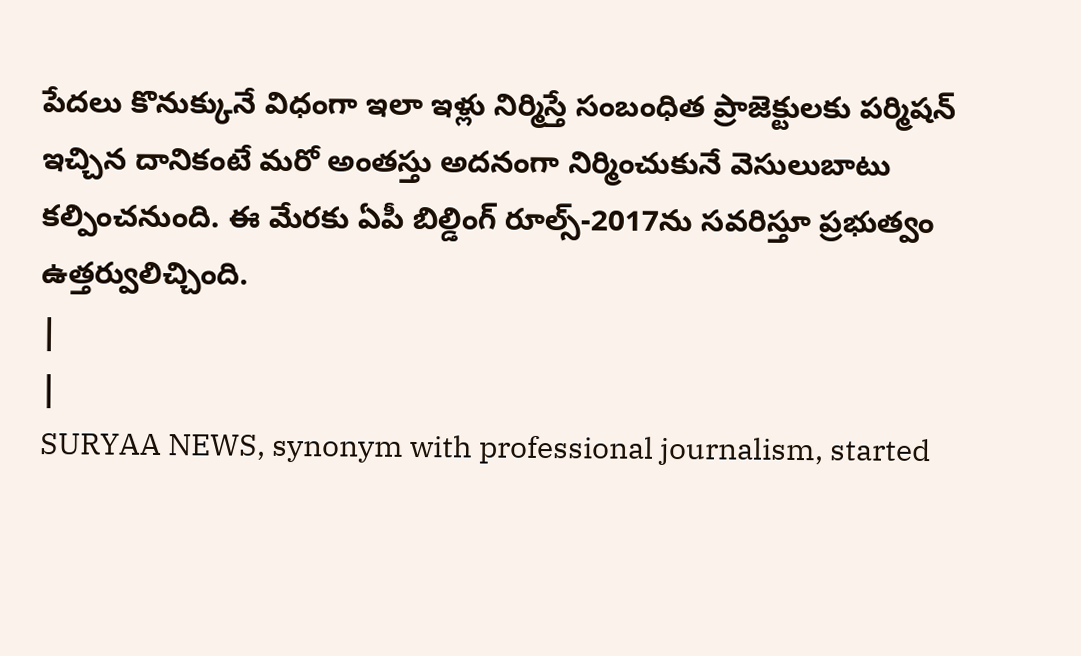పేదలు కొనుక్కునే విధంగా ఇలా ఇళ్లు నిర్మిస్తే సంబంధిత ప్రాజెక్టులకు పర్మిషన్ ఇచ్చిన దానికంటే మరో అంతస్తు అదనంగా నిర్మించుకునే వెసులుబాటు కల్పించనుంది. ఈ మేరకు ఏపీ బిల్డింగ్ రూల్స్-2017ను సవరిస్తూ ప్రభుత్వం ఉత్తర్వులిచ్చింది.
|
|
SURYAA NEWS, synonym with professional journalism, started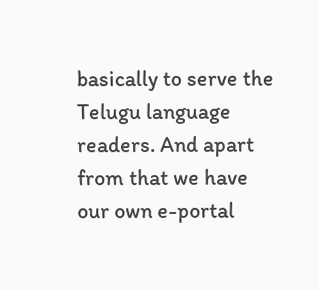basically to serve the Telugu language readers. And apart from that we have our own e-portal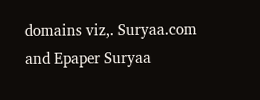domains viz,. Suryaa.com and Epaper Suryaa